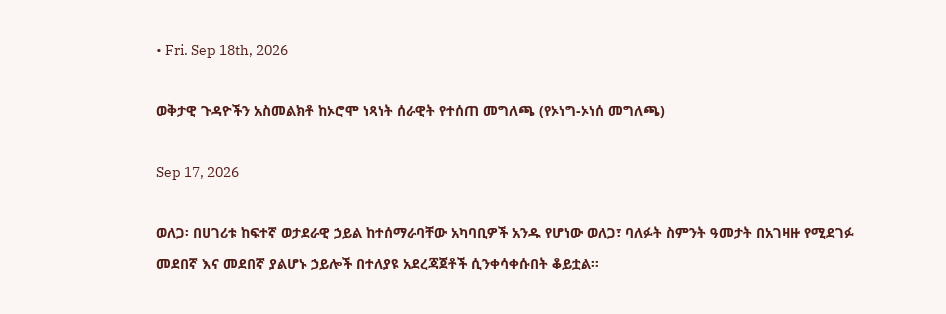• Fri. Sep 18th, 2026

ወቅታዊ ጉዳዮችን አስመልክቶ ከኦሮሞ ነጻነት ሰራዊት የተሰጠ መግለጫ (የኦነግ-ኦነሰ መግለጫ)

Sep 17, 2026

ወለጋ፡ በሀገሪቱ ከፍተኛ ወታደራዊ ኃይል ከተሰማራባቸው አካባቢዎች አንዱ የሆነው ወለጋ፣ ባለፉት ስምንት ዓመታት በአገዛዙ የሚደገፉ መደበኛ እና መደበኛ ያልሆኑ ኃይሎች በተለያዩ አደረጃጀቶች ሲንቀሳቀሱበት ቆይቷል።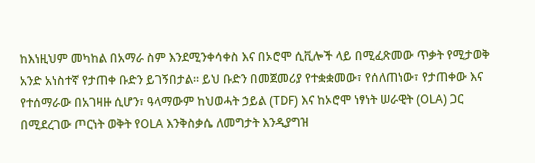ከእነዚህም መካከል በአማራ ስም እንደሚንቀሳቀስ እና በኦሮሞ ሲቪሎች ላይ በሚፈጽመው ጥቃት የሚታወቅ አንድ አነስተኛ የታጠቀ ቡድን ይገኝበታል። ይህ ቡድን በመጀመሪያ የተቋቋመው፣ የሰለጠነው፣ የታጠቀው እና የተሰማራው በአገዛዙ ሲሆን፣ ዓላማውም ከህወሓት ኃይል (TDF) እና ከኦሮሞ ነፃነት ሠራዊት (OLA) ጋር በሚደረገው ጦርነት ወቅት የOLA እንቅስቃሴ ለመግታት እንዲያግዝ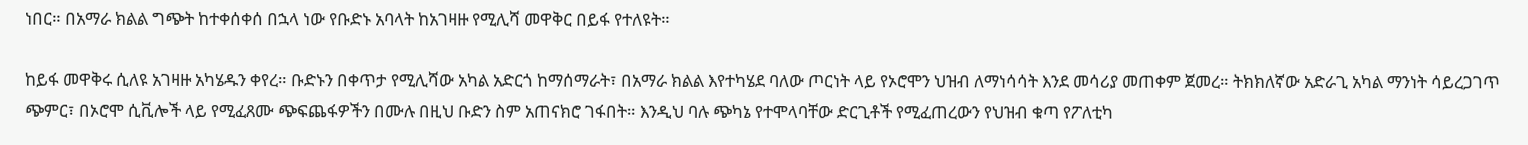ነበር። በአማራ ክልል ግጭት ከተቀሰቀሰ በኋላ ነው የቡድኑ አባላት ከአገዛዙ የሚሊሻ መዋቅር በይፋ የተለዩት።

ከይፋ መዋቅሩ ሲለዩ አገዛዙ አካሄዱን ቀየረ። ቡድኑን በቀጥታ የሚሊሻው አካል አድርጎ ከማሰማራት፣ በአማራ ክልል እየተካሄደ ባለው ጦርነት ላይ የኦሮሞን ህዝብ ለማነሳሳት እንደ መሳሪያ መጠቀም ጀመረ። ትክክለኛው አድራጊ አካል ማንነት ሳይረጋገጥ ጭምር፣ በኦሮሞ ሲቪሎች ላይ የሚፈጸሙ ጭፍጨፋዎችን በሙሉ በዚህ ቡድን ስም አጠናክሮ ገፋበት። እንዲህ ባሉ ጭካኔ የተሞላባቸው ድርጊቶች የሚፈጠረውን የህዝብ ቁጣ የፖለቲካ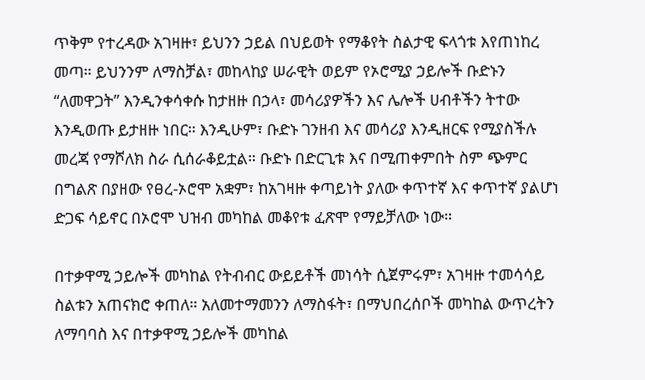ጥቅም የተረዳው አገዛዙ፣ ይህንን ኃይል በህይወት የማቆየት ስልታዊ ፍላጎቱ እየጠነከረ መጣ። ይህንንም ለማስቻል፣ መከላከያ ሠራዊት ወይም የኦሮሚያ ኃይሎች ቡድኑን “ለመዋጋት” እንዲንቀሳቀሱ ከታዘዙ በኃላ፣ መሳሪያዎችን እና ሌሎች ሀብቶችን ትተው እንዲወጡ ይታዘዙ ነበር። እንዲሁም፣ ቡድኑ ገንዘብ እና መሳሪያ እንዲዘርፍ የሚያስችሉ መረጃ የማሾለክ ስራ ሲሰራቆይቷል። ቡድኑ በድርጊቱ እና በሚጠቀምበት ስም ጭምር በግልጽ በያዘው የፀረ-ኦሮሞ አቋም፣ ከአገዛዙ ቀጣይነት ያለው ቀጥተኛ እና ቀጥተኛ ያልሆነ ድጋፍ ሳይኖር በኦሮሞ ህዝብ መካከል መቆየቱ ፈጽሞ የማይቻለው ነው።

በተቃዋሚ ኃይሎች መካከል የትብብር ውይይቶች መነሳት ሲጀምሩም፣ አገዛዙ ተመሳሳይ ስልቱን አጠናክሮ ቀጠለ። አለመተማመንን ለማስፋት፣ በማህበረሰቦች መካከል ውጥረትን ለማባባስ እና በተቃዋሚ ኃይሎች መካከል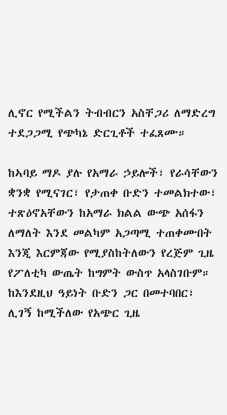ሊኖር የሚችልን ትብብርን አስቸጋሪ ለማድረግ ተደጋጋሚ የጭካኔ ድርጊቶች ተፈጸሙ።

ከኣባይ ማዶ ያሉ የአማራ ኃይሎች፣ የራሳቸውን ቋንቋ የሚናገር፣ የታጠቀ ቡድን ተመልክተው፣ ተጽዕኖአቸውን ከአማራ ክልል ውጭ አሰፋን ለማለት እንደ መልካም አጋጣሚ ተጠቀሙበት እንጂ እርምጃው የሚያስከትለውን የረጅም ጊዜ የፖለቲካ ውጤት ከግምት ውስጥ አላስገቡም። ከእንደዚህ ዓይነት ቡድን ጋር በመተባበር፣ ሊገኝ ከሚችለው የአጭር ጊዜ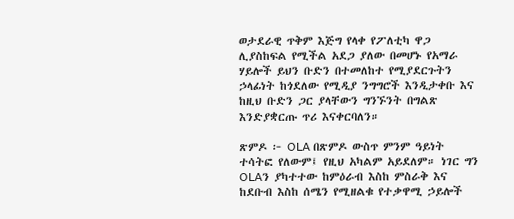ወታደራዊ ጥቅም እጅግ የላቀ የፖለቲካ ዋጋ ሊያስከፍል የሚችል አደጋ ያለው በመሆኑ የአማራ ሃይሎች ይህን ቡድን በተመለከተ የሚያደርጉትን ኃላፊነት ከጎደለው የሚዲያ ንግግሮች እንዲታቀቡ እና ከዚህ ቡድን ጋር ያላቸውን ግንኙንት በግልጽ እንድያቋርጡ ጥሪ እናቀርባለን።

ጽምዶ ፦ OLA በጽምዶ ውስጥ ምንም ዓይነት ተሳትፎ የለውም፤ የዚህ አካልም አይደለም። ነገር ግን OLAን ያካተተው ከምዕራብ እስከ ምስራቅ እና ከደቡብ እስከ ሰሜን የሚዘልቁ የተቃዋሚ ኃይሎች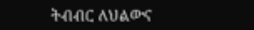ትብብር ለህልውና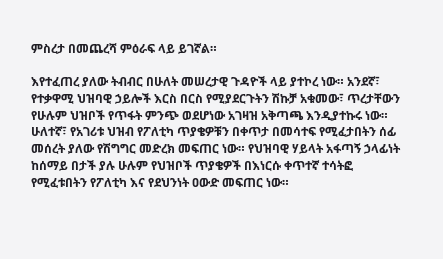ምስረታ በመጨረሻ ምዕራፍ ላይ ይገኛል።

እየተፈጠረ ያለው ትብብር በሁለት መሠረታዊ ጉዳዮች ላይ ያተኮረ ነው። አንደኛ፣ የተቃዋሚ ህዝባዊ ኃይሎች እርስ በርስ የሚያደርጉትን ሽኩቻ አቁመው፣ ጥረታቸውን የሁሉም ህዝቦች የጥፋት ምንጭ ወደሆነው አገዛዝ አቅጣጫ እንዲያተኩሩ ነው። ሁለተኛ፣ የአገሪቱ ህዝብ የፖለቲካ ጥያቄዎቹን በቀጥታ በመሳተፍ የሚፈታበትን ሰፊ መሰረት ያለው የሽግግር መድረክ መፍጠር ነው። የህዝባዊ ሃይላት አፋጣኝ ኃላፊነት ከሰማይ በታች ያሉ ሁሉም የህዝቦች ጥያቄዎች በእነርሱ ቀጥተኛ ተሳትፎ የሚፈቱበትን የፖለቲካ እና የደህንነት ዐውድ መፍጠር ነው።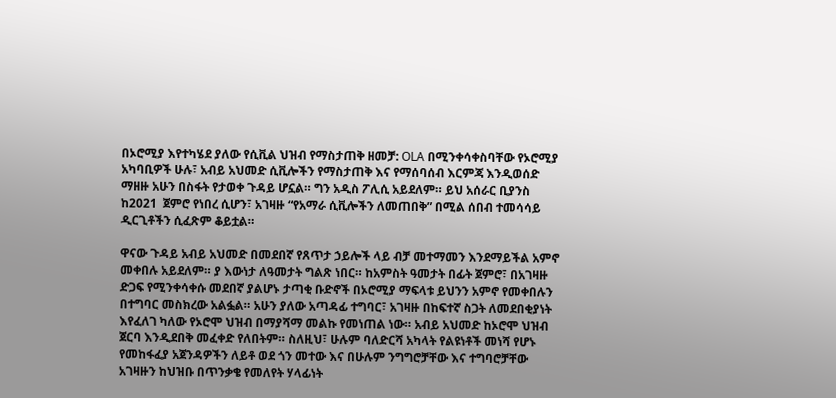በኦሮሚያ እየተካሄደ ያለው የሲቪል ህዝብ የማስታጠቅ ዘመቻ: OLA በሚንቀሳቀስባቸው የኦሮሚያ አካባቢዎች ሁሉ፣ አብይ አህመድ ሲቪሎችን የማስታጠቅ እና የማሰባሰብ እርምጃ እንዲወሰድ ማዘዙ አሁን በስፋት የታወቀ ጉዳይ ሆኗል። ግን አዲስ ፖሊሲ አይደለም። ይህ አሰራር ቢያንስ ከ2021  ጀምሮ የነበረ ሲሆን፣ አገዛዙ “የአማራ ሲቪሎችን ለመጠበቅ” በሚል ሰበብ ተመሳሳይ ዲርጊቶችን ሲፈጽም ቆይቷል።

ዋናው ጉዳይ አብይ አህመድ በመደበኛ የጸጥታ ኃይሎች ላይ ብቻ መተማመን እንደማይችል አምኖ መቀበሉ አይደለም። ያ እውነታ ለዓመታት ግልጽ ነበር። ከአምስት ዓመታት በፊት ጀምሮ፣ በአገዛዙ ድጋፍ የሚንቀሳቀሱ መደበኛ ያልሆኑ ታጣቂ ቡድኖች በኦሮሚያ ማፍላቱ ይህንን አምኖ የመቀበሉን በተግባር መስክረው አልፏል። አሁን ያለው አጣዳፊ ተግባር፣ አገዛዙ በከፍተኛ ስጋት ለመደበቂያነት እየፈለገ ካለው የኦሮሞ ህዝብ በማያሻማ መልኩ የመነጠል ነው። አብይ አህመድ ከኦሮሞ ህዝብ ጀርባ እንዲደበቅ መፈቀድ የለበትም። ስለዚህ፣ ሁሉም ባለድርሻ አካላት የልዩነቶች መነሻ የሆኑ የመከፋፈያ አጀንዳዎችን ለይቶ ወደ ጎን መተው እና በሁሉም ንግግሮቻቸው እና ተግባሮቻቸው አገዛዙን ከህዝቡ በጥንቃቄ የመለየት ሃላፊነት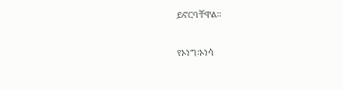ይኖርባቸዋል።

የኦነግ፡ኦነሳ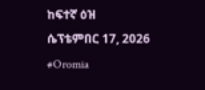ከፍተኛ ዕዝ
ሴፕቴምበር 17, 2026
#Oromia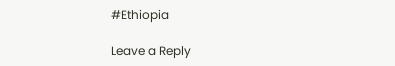#Ethiopia

Leave a Reply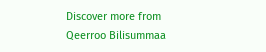Discover more from Qeerroo Bilisummaa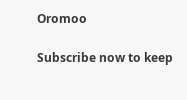Oromoo

Subscribe now to keep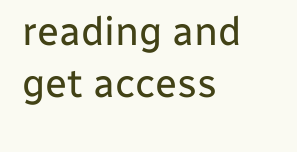reading and get access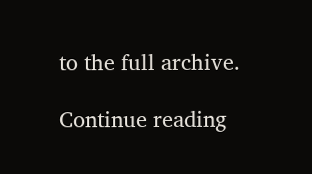to the full archive.

Continue reading